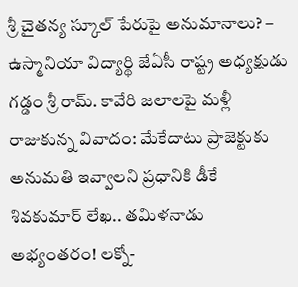శ్రీ చైతన్య స్కూల్ పేరుపై అనుమానాలు? – ఉస్మానియా విద్యార్థి జేఏసీ రాష్ట్ర అధ్యక్షుడు గడ్డం శ్రీ రామ్. కావేరి జలాలపై మళ్లీ రాజుకున్న వివాదం: మేకేదాటు ప్రాజెక్టుకు అనుమతి ఇవ్వాలని ప్రధానికి డీకే శివకుమార్ లేఖ.. తమిళనాడు అభ్యంతరం! లక్నో-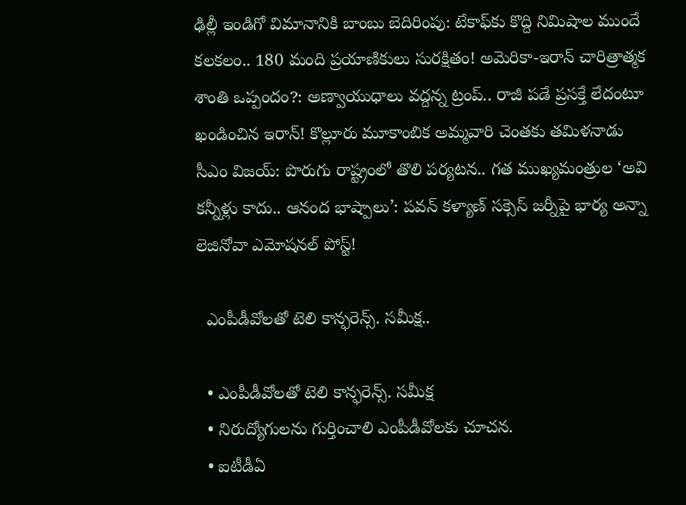ఢిల్లీ ఇండిగో విమానానికి బాంబు బెదిరింపు: టేకాఫ్‌కు కొద్ది నిమిషాల ముందే కలకలం.. 180 మంది ప్రయాణికులు సురక్షితం! అమెరికా-ఇరాన్ చారిత్రాత్మక శాంతి ఒప్పందం?: అణ్వాయుధాలు వద్దన్న ట్రంప్.. రాజీ పడే ప్రసక్తే లేదంటూ ఖండించిన ఇరాన్! కొల్లూరు మూకాంబిక అమ్మవారి చెంతకు తమిళనాడు సీఎం విజయ్: పొరుగు రాష్ట్రంలో తొలి పర్యటన.. గత ముఖ్యమంత్రుల ‘అవి కన్నీళ్లు కాదు.. ఆనంద భాష్పాలు’: పవన్ కళ్యాణ్ సక్సెస్ జర్నీపై భార్య అన్నా లెజినోవా ఎమోషనల్ పోస్ట్!

  ఎంపీడీవోలతో టెలి కాన్ఫరెన్స్. సమీక్ష..

  • ఎంపీడీవోలతో టెలి కాన్ఫరెన్స్. సమీక్ష
  • నిరుద్యోగులను గుర్తించాలి ఎంపీడీవోలకు చూచన.
  • ఐటీడీఏ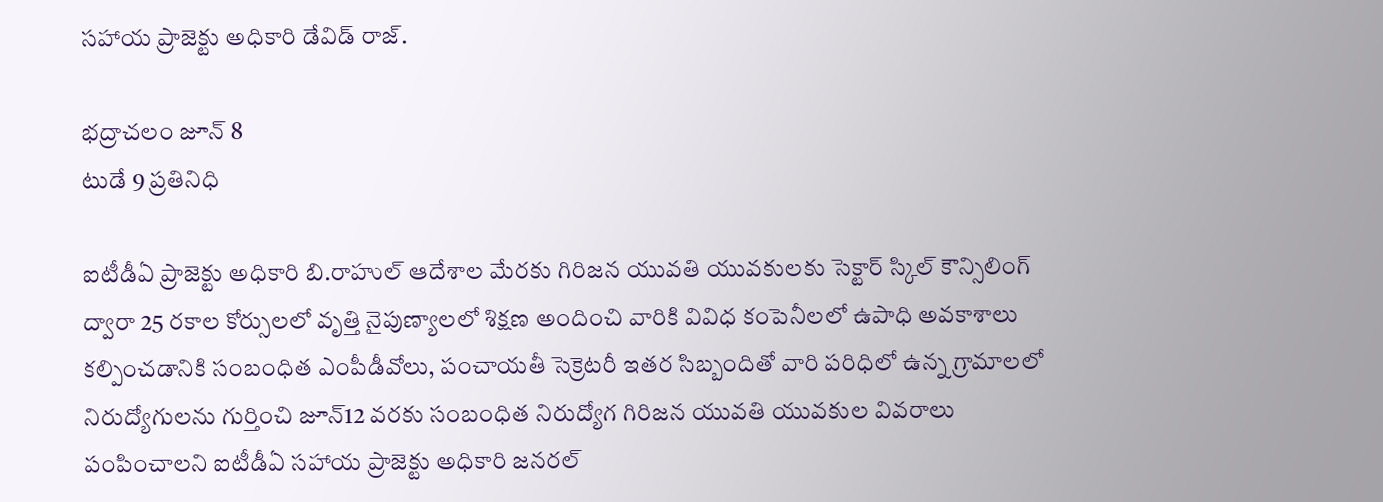సహాయ ప్రాజెక్టు అధికారి డేవిడ్ రాజ్.

భద్రాచలం జూన్ 8
టుడే 9 ప్రతినిధి

ఐటీడీఏ ప్రాజెక్టు అధికారి బి.రాహుల్ ఆదేశాల మేరకు గిరిజన యువతి యువకులకు సెక్టార్ స్కిల్ కౌన్సిలింగ్ ద్వారా 25 రకాల కోర్సులలో వృత్తి నైపుణ్యాలలో శిక్షణ అందించి వారికి వివిధ కంపెనీలలో ఉపాధి అవకాశాలు కల్పించడానికి సంబంధిత ఎంపీడీవోలు, పంచాయతీ సెక్రెటరీ ఇతర సిబ్బందితో వారి పరిధిలో ఉన్న గ్రామాలలో నిరుద్యోగులను గుర్తించి జూన్12 వరకు సంబంధిత నిరుద్యోగ గిరిజన యువతి యువకుల వివరాలు పంపించాలని ఐటీడీఏ సహాయ ప్రాజెక్టు అధికారి జనరల్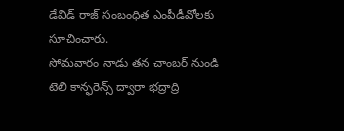డేవిడ్ రాజ్ సంబంధిత ఎంపీడీవోలకు సూచించారు.
సోమవారం నాడు తన చాంబర్ నుండి టెలి కాన్ఫరెన్స్ ద్వారా భద్రాద్రి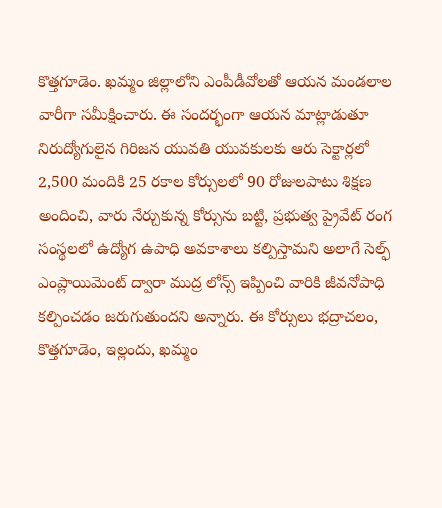కొత్తగూడెం. ఖమ్మం జిల్లాలోని ఎంపీడీవోలతో ఆయన మండలాల వారీగా సమీక్షించారు. ఈ సందర్భంగా ఆయన మాట్లాడుతూ నిరుద్యోగులైన గిరిజన యువతి యువకులకు ఆరు సెక్టార్లలో 2,500 మందికి 25 రకాల కోర్సులలో 90 రోజులపాటు శిక్షణ అందించి, వారు నేర్చుకున్న కోర్సును బట్టి, ప్రభుత్వ ప్రైవేట్ రంగ సంస్థలలో ఉద్యోగ ఉపాధి అవకాశాలు కల్పిస్తామని అలాగే సెల్ఫ్ ఎంప్లాయిమెంట్ ద్వారా ముద్ర లోన్స్ ఇప్పించి వారికి జీవనోపాధి కల్పించడం జరుగుతుందని అన్నారు. ఈ కోర్సులు భద్రాచలం, కొత్తగూడెం, ఇల్లందు, ఖమ్మం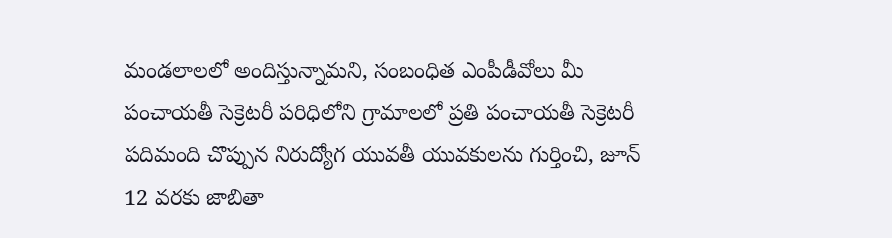మండలాలలో అందిస్తున్నామని, సంబంధిత ఎంపీడీవోలు మీ పంచాయతీ సెక్రెటరీ పరిధిలోని గ్రామాలలో ప్రతి పంచాయతీ సెక్రెటరీ పదిమంది చొప్పున నిరుద్యోగ యువతీ యువకులను గుర్తించి, జూన్ 12 వరకు జాబితా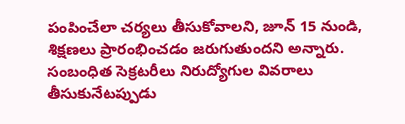పంపించేలా చర్యలు తీసుకోవాలని, జూన్ 15 నుండి, శిక్షణలు ప్రారంభించడం జరుగుతుందని అన్నారు. సంబంధిత సెక్రటరీలు నిరుద్యోగుల వివరాలు తీసుకునేటప్పుడు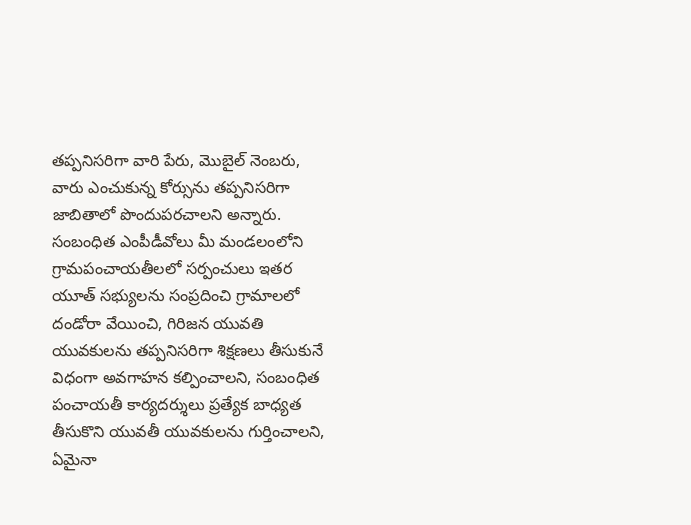తప్పనిసరిగా వారి పేరు, మొబైల్ నెంబరు, వారు ఎంచుకున్న కోర్సును తప్పనిసరిగా జాబితాలో పొందుపరచాలని అన్నారు. సంబంధిత ఎంపీడీవోలు మీ మండలంలోని గ్రామపంచాయతీలలో సర్పంచులు ఇతర యూత్ సభ్యులను సంప్రదించి గ్రామాలలో దండోరా వేయించి, గిరిజన యువతి యువకులను తప్పనిసరిగా శిక్షణలు తీసుకునే విధంగా అవగాహన కల్పించాలని, సంబంధిత పంచాయతీ కార్యదర్శులు ప్రత్యేక బాధ్యత తీసుకొని యువతీ యువకులను గుర్తించాలని, ఏమైనా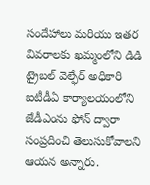సందేహాలు మరియు ఇతర వివరాలకు ఖమ్మంలోని డిడి ట్రైబల్ వెల్ఫేర్ అధికారి ఐటీడీఏ కార్యాలయంలోని జేడీఎంను ఫోన్ ద్వారా సంప్రదించి తెలుసుకోవాలని ఆయన అన్నారు.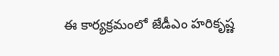ఈ కార్యక్రమంలో జేడీఎం హరికృష్ణ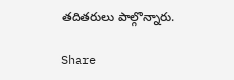తదితరులు పాల్గొన్నారు.

Share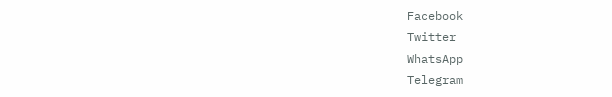Facebook
Twitter
WhatsApp
Telegram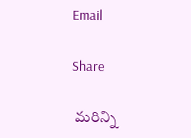Email

Share

 మరిన్ని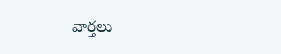వార్తలు